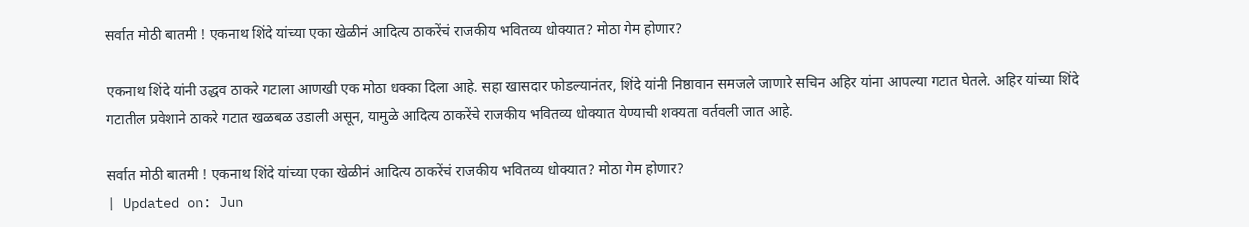सर्वात मोठी बातमी ! एकनाथ शिंदे यांच्या एका खेळीनं आदित्य ठाकरेंचं राजकीय भवितव्य धोक्यात? मोठा गेम होणार?

एकनाथ शिंदे यांनी उद्धव ठाकरे गटाला आणखी एक मोठा धक्का दिला आहे. सहा खासदार फोडल्यानंतर, शिंदे यांनी निष्ठावान समजले जाणारे सचिन अहिर यांना आपल्या गटात घेतले. अहिर यांच्या शिंदे गटातील प्रवेशाने ठाकरे गटात खळबळ उडाली असून, यामुळे आदित्य ठाकरेंचे राजकीय भवितव्य धोक्यात येण्याची शक्यता वर्तवली जात आहे.

सर्वात मोठी बातमी ! एकनाथ शिंदे यांच्या एका खेळीनं आदित्य ठाकरेंचं राजकीय भवितव्य धोक्यात? मोठा गेम होणार?
| Updated on: Jun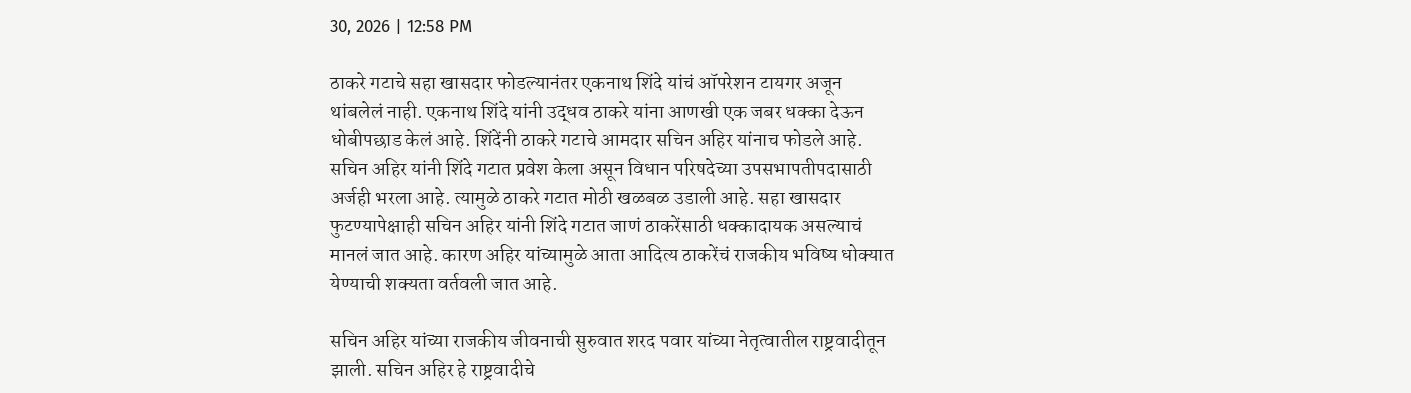30, 2026 | 12:58 PM

ठाकरे गटाचे सहा खासदार फोडल्यानंतर एकनाथ शिंदे यांचं ऑपरेशन टायगर अजून थांबलेलं नाही. एकनाथ शिंदे यांनी उद्धव ठाकरे यांना आणखी एक जबर धक्का देऊन धोबीपछाड केलं आहे. शिंदेंनी ठाकरे गटाचे आमदार सचिन अहिर यांनाच फोडले आहे. सचिन अहिर यांनी शिंदे गटात प्रवेश केला असून विधान परिषदेच्या उपसभापतीपदासाठी अर्जही भरला आहे. त्यामुळे ठाकरे गटात मोठी खळबळ उडाली आहे. सहा खासदार फुटण्यापेक्षाही सचिन अहिर यांनी शिंदे गटात जाणं ठाकरेंसाठी धक्कादायक असल्याचं मानलं जात आहे. कारण अहिर यांच्यामुळे आता आदित्य ठाकरेंचं राजकीय भविष्य धोक्यात येण्याची शक्यता वर्तवली जात आहे.

सचिन अहिर यांच्या राजकीय जीवनाची सुरुवात शरद पवार यांच्या नेतृत्वातील राष्ट्रवादीतून झाली. सचिन अहिर हे राष्ट्रवादीचे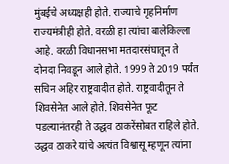मुंबईचे अध्यक्षही होते. राज्याचे गृहनिर्माण राज्यमंत्रीही होते. वरळी हा त्यांचा बालेकिल्ला आहे. वरळी विधानसभा मतदारसंघातून ते दोनदा निवडून आले होते. 1999 ते 2019 पर्यंत सचिन अहिर राष्ट्रवादीत होते. राष्ट्रवादीतून ते शिवसेनेत आले होते. शिवसेनेत फूट पडल्यानंतरही ते उद्धव ठाकरेंसोबत राहिले होते. उद्धव ठाकरे यांचे अत्यंत विश्वासू म्हणून त्यांना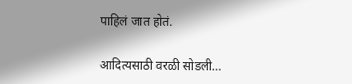पाहिलं जात होतं.

आदित्यसाठी वरळी सोडली…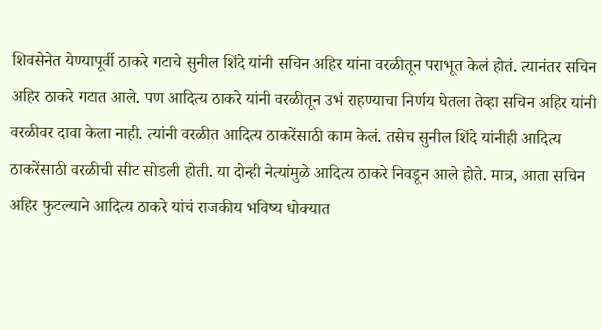शिवसेनेत येण्यापूर्वी ठाकरे गटाचे सुनील शिंदे यांनी सचिन अहिर यांना वरळीतून पराभूत केलं होतं. त्यानंतर सचिन अहिर ठाकरे गटात आले. पण आदित्य ठाकरे यांनी वरळीतून उभं राहण्याचा निर्णय घेतला तेव्हा सचिन अहिर यांनी वरळीवर दावा केला नाही. त्यांनी वरळीत आदित्य ठाकरेंसाठी काम केलं. तसेच सुनील शिंदे यांनीही आदित्य ठाकरेंसाठी वरळीची सीट सोडली होती. या दोन्ही नेत्यांमुळे आदित्य ठाकरे निवडून आले होते. मात्र, आता सचिन अहिर फुटल्याने आदित्य ठाकरे यांचं राजकीय भविष्य धोक्यात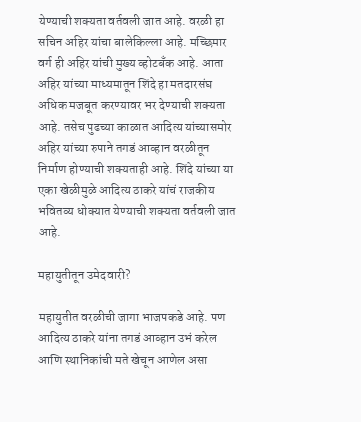येण्याची शक्यता वर्तवली जात आहे. वरळी हा सचिन अहिर यांचा बालेकिल्ला आहे. मच्छिमार वर्ग ही अहिर यांची मुख्य व्होटबँक आहे. आता अहिर यांच्या माध्यमातून शिंदे हा मतदारसंघ अधिक मजबूत करण्यावर भर देण्याची शक्यता आहे. तसेच पुढच्या काळात आदित्य यांच्यासमोर अहिर यांच्या रुपाने तगडं आव्हान वरळीतून निर्माण होण्याची शक्यताही आहे. शिंदे यांच्या या एका खेळीमुळे आदित्य ठाकरे यांचं राजकीय भवितव्य धोक्यात येण्याची शक्यता वर्तवली जात आहे.

महायुतीतून उमेदवारी?

महायुतीत वरळीची जागा भाजपकडे आहे. पण आदित्य ठाकरे यांना तगडं आव्हान उभं करेल आणि स्थानिकांची मते खेचून आणेल असा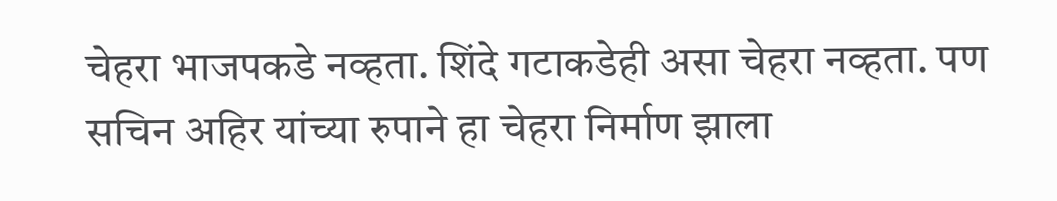चेहरा भाजपकडे नव्हता. शिंदे गटाकडेही असा चेहरा नव्हता. पण सचिन अहिर यांच्या रुपाने हा चेहरा निर्माण झाला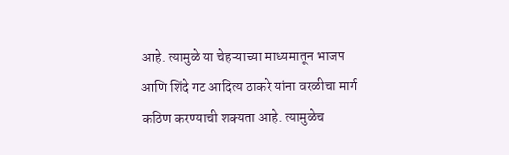आहे. त्यामुळे या चेहऱ्याच्या माध्यमातून भाजप आणि शिंदे गट आदित्य ठाकरे यांना वरळीचा मार्ग कठिण करण्याची शक्यता आहे. त्यामुळेच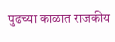पुढच्या काळात राजकीय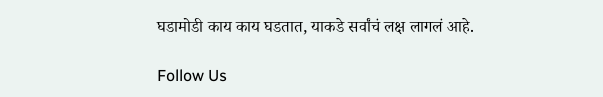घडामोडी काय काय घडतात, याकडे सर्वांचं लक्ष लागलं आहे.

Follow Us